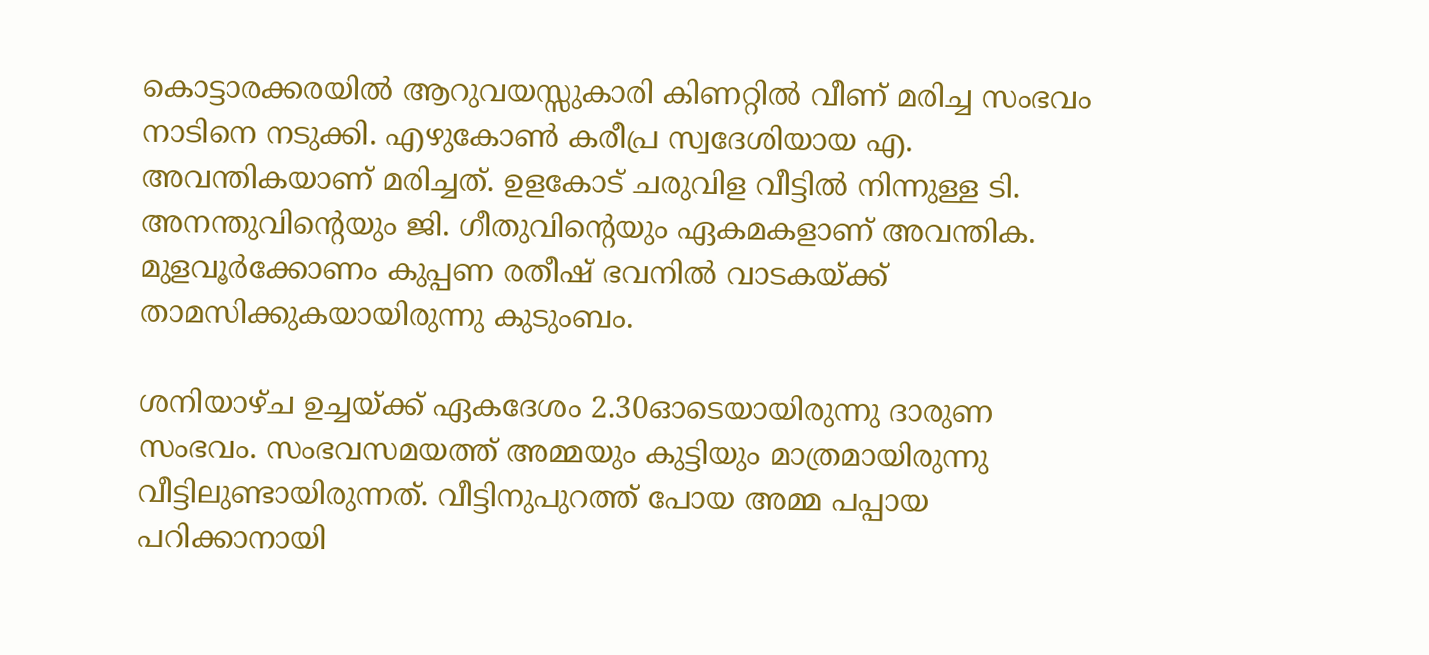കൊട്ടാരക്കരയിൽ ആറുവയസ്സുകാരി കിണറ്റിൽ വീണ് മരിച്ച സംഭവം നാടിനെ നടുക്കി. എഴുകോൺ കരീപ്ര സ്വദേശിയായ എ. അവന്തികയാണ് മരിച്ചത്. ഉളകോട് ചരുവിള വീട്ടിൽ നിന്നുള്ള ടി. അനന്തുവിന്റെയും ജി. ഗീതുവിന്റെയും ഏകമകളാണ് അവന്തിക. മുളവൂർക്കോണം കുപ്പണ രതീഷ് ഭവനിൽ വാടകയ്ക്ക് താമസിക്കുകയായിരുന്നു കുടുംബം.

ശനിയാഴ്ച ഉച്ചയ്ക്ക് ഏകദേശം 2.30ഓടെയായിരുന്നു ദാരുണ സംഭവം. സംഭവസമയത്ത് അമ്മയും കുട്ടിയും മാത്രമായിരുന്നു വീട്ടിലുണ്ടായിരുന്നത്. വീട്ടിനുപുറത്ത് പോയ അമ്മ പപ്പായ പറിക്കാനായി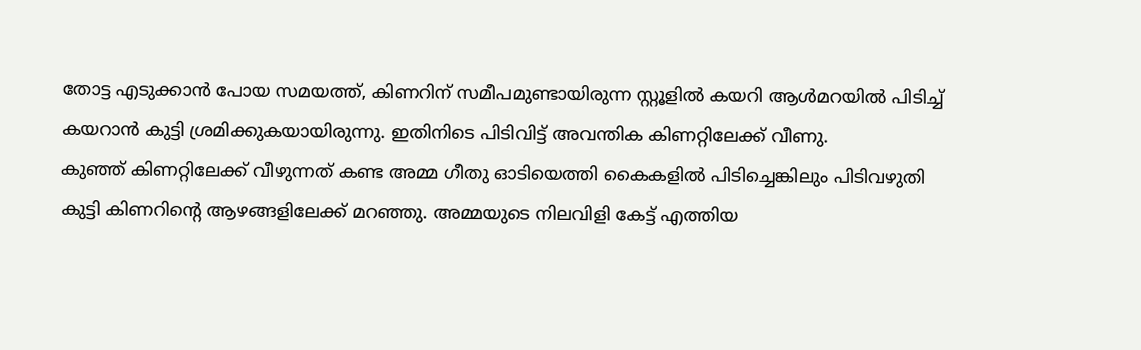തോട്ട എടുക്കാൻ പോയ സമയത്ത്, കിണറിന് സമീപമുണ്ടായിരുന്ന സ്റ്റൂളിൽ കയറി ആൾമറയിൽ പിടിച്ച് കയറാൻ കുട്ടി ശ്രമിക്കുകയായിരുന്നു. ഇതിനിടെ പിടിവിട്ട് അവന്തിക കിണറ്റിലേക്ക് വീണു.
കുഞ്ഞ് കിണറ്റിലേക്ക് വീഴുന്നത് കണ്ട അമ്മ ഗീതു ഓടിയെത്തി കൈകളിൽ പിടിച്ചെങ്കിലും പിടിവഴുതി കുട്ടി കിണറിന്റെ ആഴങ്ങളിലേക്ക് മറഞ്ഞു. അമ്മയുടെ നിലവിളി കേട്ട് എത്തിയ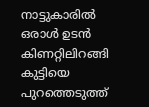നാട്ടുകാരിൽ ഒരാൾ ഉടൻ കിണറ്റിലിറങ്ങി കുട്ടിയെ പുറത്തെടുത്ത്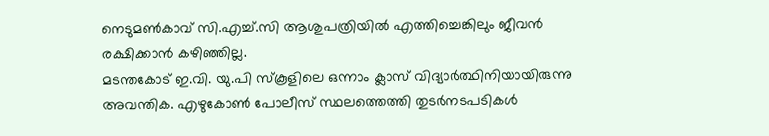നെടുമൺകാവ് സി.എച്ച്.സി ആശുപത്രിയിൽ എത്തിച്ചെങ്കിലും ജീവൻ രക്ഷിക്കാൻ കഴിഞ്ഞില്ല.
മടന്തകോട് ഇ.വി. യു.പി സ്കൂളിലെ ഒന്നാം ക്ലാസ് വിദ്യാർത്ഥിനിയായിരുന്നു അവന്തിക. എഴുകോൺ പോലീസ് സ്ഥലത്തെത്തി തുടർനടപടികൾ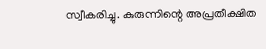സ്വീകരിച്ചു. കുരുന്നിന്റെ അപ്രതീക്ഷിത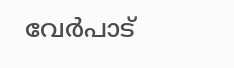വേർപാട്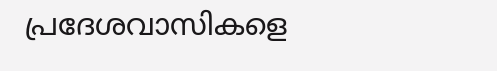പ്രദേശവാസികളെ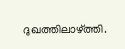ദുഖത്തിലാഴ്ത്തി.